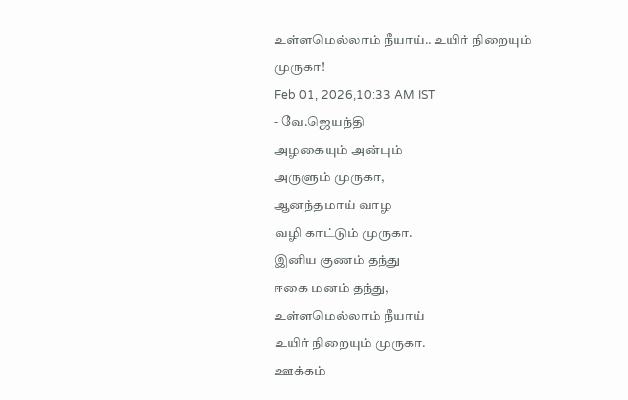உள்ளமெல்லாம் நீயாய்.. உயிர் நிறையும் முருகா!
Feb 01, 2026,10:33 AM IST
- வே.ஜெயந்தி
அழகையும் அன்பும்
அருளும் முருகா,
ஆனந்தமாய் வாழ
வழி காட்டும் முருகா.
இனிய குணம் தந்து
ஈகை மனம் தந்து,
உள்ளமெல்லாம் நீயாய்
உயிர் நிறையும் முருகா.
ஊக்கம்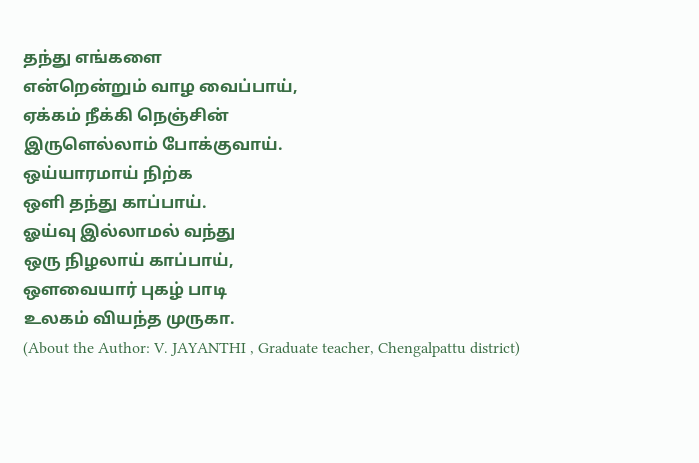தந்து எங்களை
என்றென்றும் வாழ வைப்பாய்,
ஏக்கம் நீக்கி நெஞ்சின்
இருளெல்லாம் போக்குவாய்.
ஒய்யாரமாய் நிற்க
ஒளி தந்து காப்பாய்.
ஓய்வு இல்லாமல் வந்து
ஒரு நிழலாய் காப்பாய்,
ஔவையார் புகழ் பாடி
உலகம் வியந்த முருகா.
(About the Author: V. JAYANTHI , Graduate teacher, Chengalpattu district)